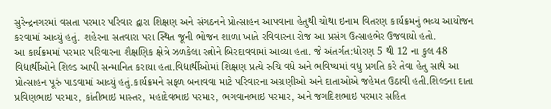સુરેન્દ્રનગરમાં વસતા પરમાર પરિવાર દ્વારા શિક્ષણ અને સંગઠનને પ્રોત્સાહન આપવાના હેતુથી ચોથા ઇનામ વિતરણ કાર્યક્રમનું ભવ્ય આયોજન કરવામાં આવ્યું હતું. શહેરના સતવારા પરા સ્થિત જૂની ભોજન શાળા ખાતે રવિવારના રોજ આ પ્રસંગ ઉત્સાહભેર ઉજવાયો હતો.
આ કાર્યક્રમમાં પરમાર પરિવારના શૈક્ષણિક ક્ષેત્રે ઝળકેલા રત્નોને બિરદાવવામાં આવ્યા હતા. જે અંતર્ગત:ધોરણ 5 થી 12 ના કુલ 48 વિદ્યાર્થીઓને શિલ્ડ આપી સન્માનિત કરાયા હતા.વિદ્યાર્થીઓમાં શિક્ષણ પ્રત્યે રુચિ વધે અને ભવિષ્યમાં વધુ પ્રગતિ કરે તેવા હેતુ સાથે આ પ્રોત્સાહન પૂરું પાડવામાં આવ્યું હતું.કાર્યક્રમને સફળ બનાવવા માટે પરિવારના અગ્રણીઓ અને દાતાઓએ જહેમત ઉઠાવી હતી.શિલ્ડના દાતા પ્રવિણભાઇ પરમાર, કાંતીભાઇ માસ્તર, મહાદેવભાઇ પરમાર, ભગવાનભાઇ પરમાર, અને જગદિશભાઇ પરમાર સહિત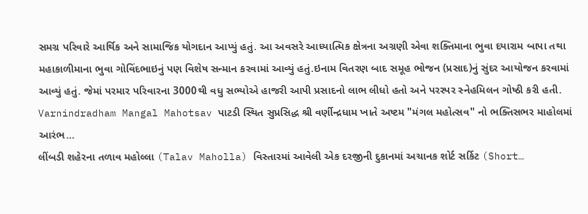સમગ્ર પરિવારે આર્થિક અને સામાજિક યોગદાન આપ્યું હતું. આ અવસરે આધ્યાત્મિક ક્ષેત્રના અગ્રણી એવા શક્તિમાના ભુવા દયારામ બાપા તથા મહાકાળીમાના ભુવા ગોવિંદભાઇનું પણ વિશેષ સન્માન કરવામાં આવ્યું હતું.ઇનામ વિતરણ બાદ સમૂહ ભોજન (પ્રસાદ)નું સુંદર આયોજન કરવામાં આવ્યું હતું. જેમાં પરમાર પરિવારના 3000થી વધુ સભ્યોએ હાજરી આપી પ્રસાદનો લાભ લીધો હતો અને પરસ્પર સ્નેહમિલન ગોષ્ઠી કરી હતી.
Varnindradham Mangal Mahotsav પાટડી સ્થિત સુપ્રસિદ્ધ શ્રી વર્ણીન્દ્રધામ ખાતે અષ્ટમ "મંગલ મહોત્સવ" નો ભક્તિસભર માહોલમાં આરંભ…
લીંબડી શહેરના તળાવ મહોલ્લા (Talav Maholla) વિસ્તારમાં આવેલી એક દરજીની દુકાનમાં અચાનક શોર્ટ સર્કિટ (Short…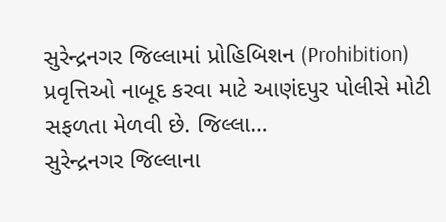સુરેન્દ્રનગર જિલ્લામાં પ્રોહિબિશન (Prohibition) પ્રવૃત્તિઓ નાબૂદ કરવા માટે આણંદપુર પોલીસે મોટી સફળતા મેળવી છે. જિલ્લા…
સુરેન્દ્રનગર જિલ્લાના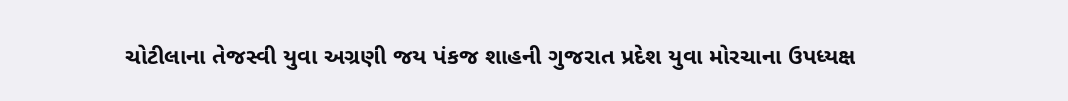ચોટીલાના તેજસ્વી યુવા અગ્રણી જય પંકજ શાહની ગુજરાત પ્રદેશ યુવા મોરચાના ઉપધ્યક્ષ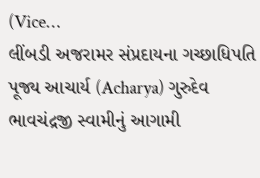(Vice…
લીંબડી અજરામર સંપ્રદાયના ગચ્છાધિપતિ પૂજ્ય આચાર્ય (Acharya) ગુરુદેવ ભાવચંદ્રજી સ્વામીનું આગામી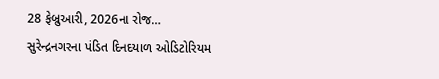28 ફેબ્રુઆરી, 2026ના રોજ…
સુરેન્દ્રનગરના પંડિત દિનદયાળ ઓડિટોરિયમ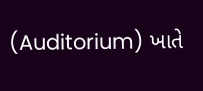(Auditorium) ખાતે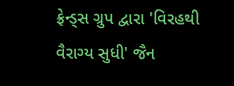ફ્રેન્ડ્સ ગ્રુપ દ્વારા 'વિરહથી વૈરાગ્ય સુધી' જૈન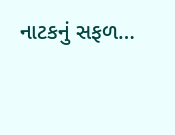નાટકનું સફળ…